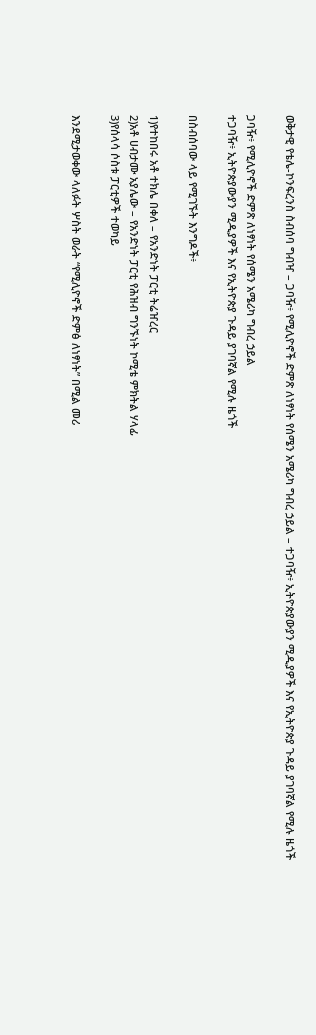ወቅታዊ የቴሌ-ኮንፍረንስ ስብሰባ ግብዣ – ጋባዥ፥ የሚሊዮኖች ድምጽ ለነፃነት የሰሜን አሜሪካ ግብረ ኃይል – ተጋባዥ፥ ኢትዮጵያውያን ሚዲያዎች እና የኢትዮጵያ ጉዳይ ያገባኛል የሚሉ ዜጎች

ጋባዥ፥ የሚሊዮኖች ድምጽ ለነፃነት የሰሜን አሜሪካ ግብረ ኃይል
ተጋባዥ፥ ኢትዮጵያውያን ሚዲያዎች እና የኢትዮጵያ ጉዳይ ያገባኛል የሚሉ ዜጎች

በስብሰባው ላይ የሚገኙት እንግዶች፥

1)የተከበሩ አቶ ተክሌ በቀለ – የአንድነት ፓርቲ ትሬዠረር
2)አቶ ሀብታሙ አያሌው – የአንድነት ፓርቲ የሕዝብ ግንኙነት ኮሚቴ ምክትል ሃላፊ
3)የሰላሳ ሶስቱ ፓርቲዎች ተወካይ

እንደሚታወቀው ላለፉት ሦስት ወራት “የሚሊዮኖች ድምፅ ለነፃነት” በሚል መሪ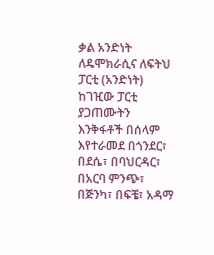ቃል አንድነት ለዴሞክራሲና ለፍትህ ፓርቲ (አንድነት) ከገዢው ፓርቲ ያጋጠሙትን እንቅፋቶች በሰላም እየተራመደ በጎንደር፣ በደሴ፣ በባህርዳር፣ በአርባ ምንጭ፣ በጅንካ፣ በፍቼ፣ አዳማ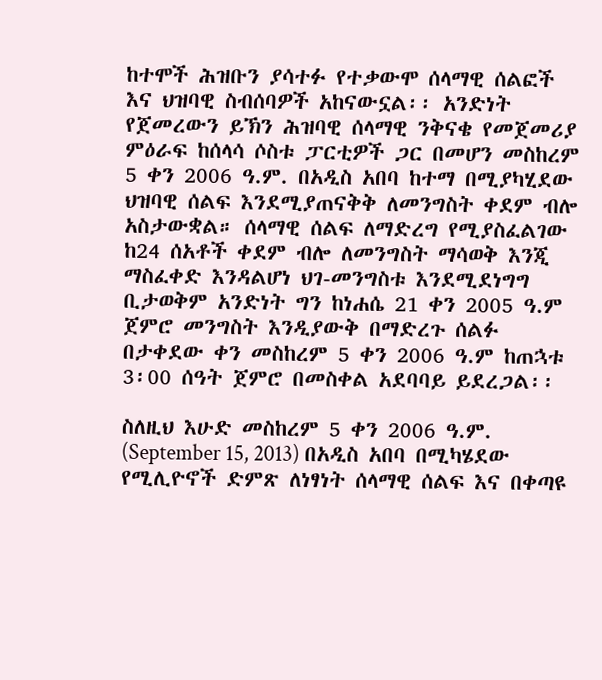ከተሞች ሕዝቡን ያሳተፉ የተቃውሞ ሰላማዊ ሰልፎች እና ህዝባዊ ስብሰባዎች አከናውኗል፡፡ አንድነት የጀመረውን ይኽን ሕዝባዊ ሰላማዊ ንቅናቄ የመጀመሪያ ምዕራፍ ከሰላሳ ሶስቱ ፓርቲዎች ጋር በመሆን መስከረም 5 ቀን 2006 ዓ.ም. በአዲስ አበባ ከተማ በሚያካሂደው ህዝባዊ ሰልፍ እንደሚያጠናቅቅ ለመንግስት ቀደም ብሎ አስታውቋል። ሰላማዊ ሰልፍ ለማድረግ የሚያስፈልገው ከ24 ሰአቶች ቀደም ብሎ ለመንግስት ማሳወቅ እንጂ ማስፈቀድ እንዳልሆነ ህገ-መንግስቱ እንደሚደነግግ ቢታወቅም አንድነት ግን ከነሐሴ 21 ቀን 2005 ዓ.ም ጀምሮ መንግስት እንዲያውቅ በማድረጉ ሰልፉ በታቀደው ቀን መስከረም 5 ቀን 2006 ዓ.ም ከጠኋቱ 3፡00 ሰዓት ጀምሮ በመስቀል አደባባይ ይደረጋል፡፡

ስለዚህ እሁድ መስከረም 5 ቀን 2006 ዓ.ም. (September 15, 2013) በአዲስ አበባ በሚካሄደው የሚሊዮኖች ድምጽ ለነፃነት ሰላማዊ ሰልፍ እና በቀጣዩ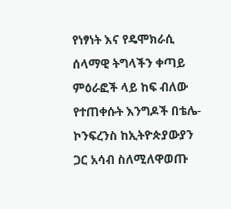የነፃነት እና የዴሞክራሲ ሰላማዊ ትግላችን ቀጣይ ምዕራፎች ላይ ከፍ ብለው የተጠቀሱት እንግዶች በቴሌ-ኮንፍረንስ ከኢትዮጵያውያን ጋር አሳብ ስለሚለዋወጡ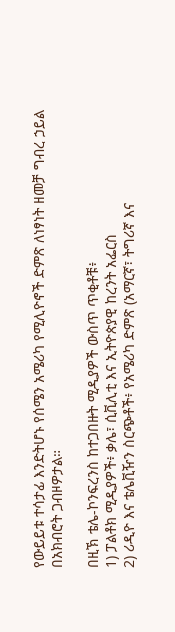የውይይቱ ተሳታፊ እንድትሆኑ የሰሜን አሜሪካ የሚሊዮኖች ድምጽ ለነፃነት ዘመቻ ግብረ ኃይል በአክብሮት ጋብዞዎታል።

በዚኽ ቴሌ-ኮንፍረንስ ከተጋበዙት ሚዲያዎች ውስጥ ጥቂቶቹ፥
1) ፓልቶክ ሚዲያዎች፥ ቃሌ፣ ሲቪሊቲ እና ኢትዮጵያዊ ከረንት አፌርስ
2) ሪዲዮ እና ቴሌቪዥን ስርጭቶች፥ የአሜሪካ ድምጽ (አማርኛ፣ ትግሪኛ እና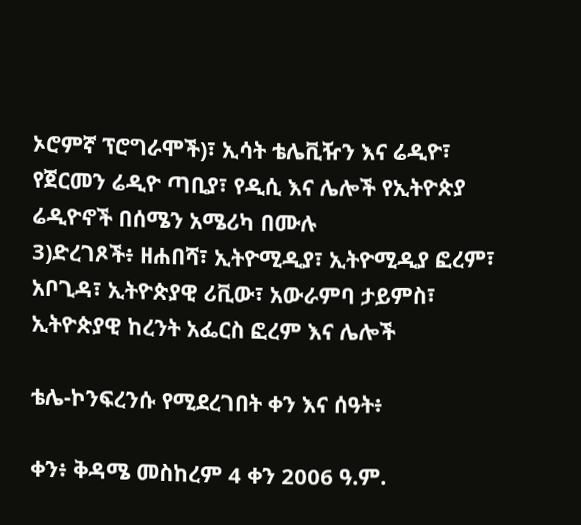ኦሮምኛ ፕሮግራሞች)፣ ኢሳት ቴሌቪዥን እና ሬዲዮ፣ የጀርመን ሬዲዮ ጣቢያ፣ የዲሲ እና ሌሎች የኢትዮጵያ ሬዲዮኖች በሰሜን አሜሪካ በሙሉ
3)ድረገጾች፥ ዘሐበሻ፣ ኢትዮሚዲያ፣ ኢትዮሚዲያ ፎረም፣ አቦጊዳ፣ ኢትዮጵያዊ ሪቪው፣ አውራምባ ታይምስ፣ ኢትዮጵያዊ ከረንት አፌርስ ፎረም እና ሌሎች

ቴሌ-ኮንፍረንሱ የሚደረገበት ቀን እና ሰዓት፥

ቀን፥ ቅዳሜ መስከረም 4 ቀን 2006 ዓ.ም.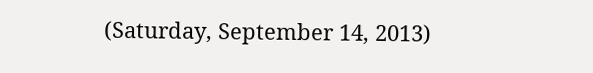(Saturday, September 14, 2013)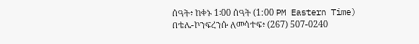ሰዓት፥ ከቀኑ 1፡00 ሰዓት (1:00 PM Eastern Time)
በቴሌ-ኮንፍረንሱ ለመሳተፍ፥ (267) 507-0240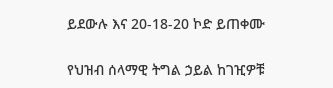ይደውሉ እና 20-18-20 ኮድ ይጠቀሙ

የህዝብ ሰላማዊ ትግል ኃይል ከገዢዎቹ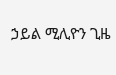ኃይል ሚሊዮን ጊዜ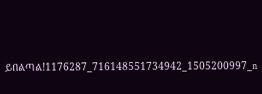ይበልጣል!1176287_716148551734942_1505200997_n